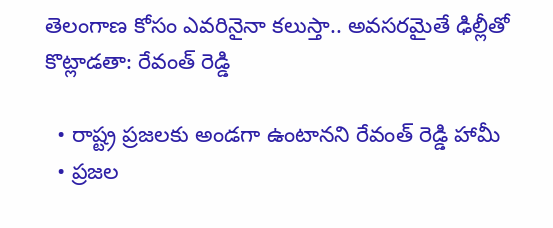తెలంగాణ కోసం ఎవరినైనా కలుస్తా.. అవసరమైతే ఢిల్లీతో కొట్లాడతా: రేవంత్ రెడ్డి

  • రాష్ట్ర ప్రజలకు అండగా ఉంటానని రేవంత్ రెడ్డి హామీ
  • ప్రజల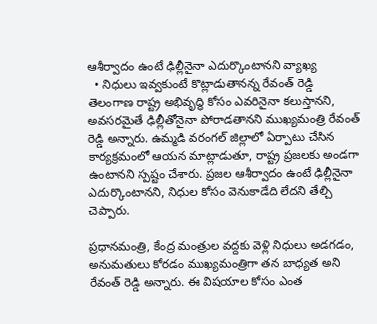ఆశీర్వాదం ఉంటే ఢిల్లీనైనా ఎదుర్కొంటానని వ్యాఖ్య
  • నిధులు ఇవ్వకుంటే కొట్లాడుతానన్న రేవంత్ రెడ్డి
తెలంగాణ రాష్ట్ర అభివృద్ధి కోసం ఎవరినైనా కలుస్తానని, అవసరమైతే ఢిల్లీతోనైనా పోరాడతానని ముఖ్యమంత్రి రేవంత్ రెడ్డి అన్నారు. ఉమ్మడి వరంగల్ జిల్లాలో ఏర్పాటు చేసిన కార్యక్రమంలో ఆయన మాట్లాడుతూ, రాష్ట్ర ప్రజలకు అండగా ఉంటానని స్పష్టం చేశారు. ప్రజల ఆశీర్వాదం ఉంటే ఢిల్లీనైనా ఎదుర్కొంటానని, నిధుల కోసం వెనుకాడేది లేదని తేల్చి చెప్పారు.

ప్రధానమంత్రి, కేంద్ర మంత్రుల వద్దకు వెళ్లి నిధులు అడగడం, అనుమతులు కోరడం ముఖ్యమంత్రిగా తన బాధ్యత అని రేవంత్ రెడ్డి అన్నారు. ఈ విషయాల కోసం ఎంత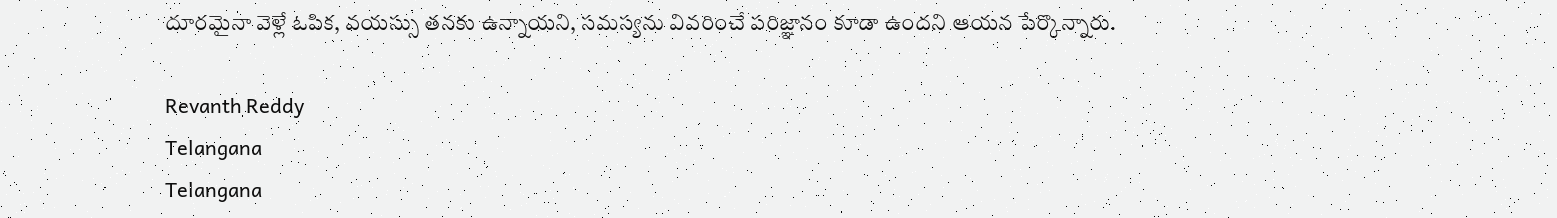దూరమైనా వెళ్లే ఓపిక, వయస్సు తనకు ఉన్నాయని, సమస్యను వివరించే పరిజ్ఞానం కూడా ఉందని ఆయన పేర్కొన్నారు.

Revanth Reddy
Telangana
Telangana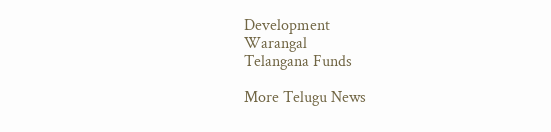Development
Warangal
Telangana Funds

More Telugu News